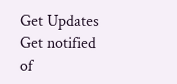Get Updates
Get notified of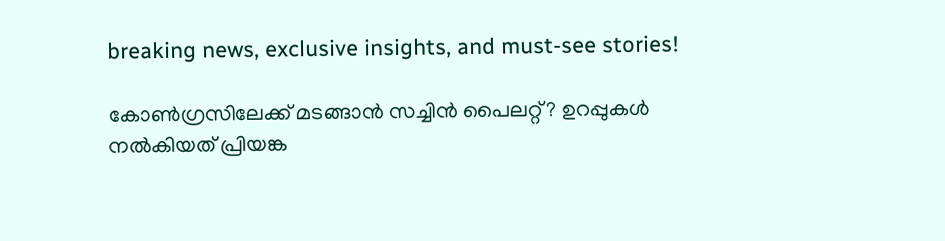breaking news, exclusive insights, and must-see stories!

കോണ്‍ഗ്രസിലേക്ക് മടങ്ങാന്‍ സച്ചിന്‍ പൈലറ്റ്? ഉറപ്പുകള്‍ നല്‍കിയത് പ്രിയങ്ക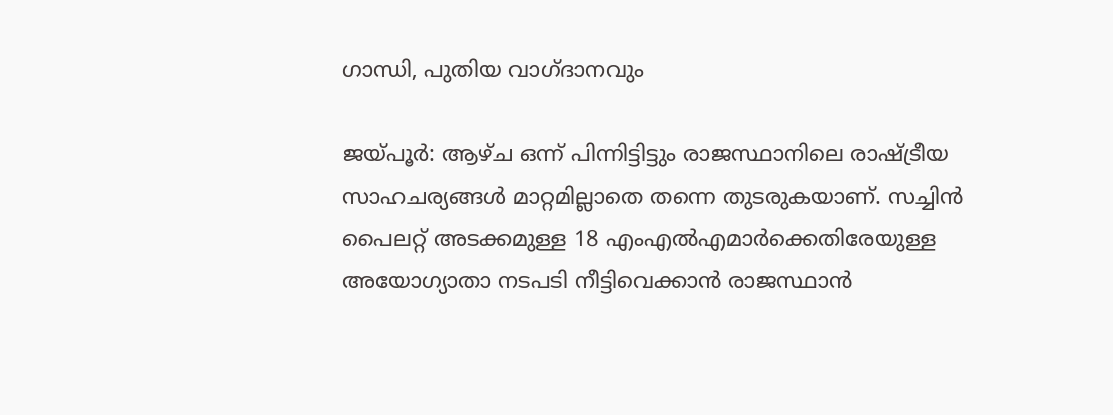ഗാന്ധി, പുതിയ വാഗ്ദാനവും

ജയ്പൂര്‍: ആഴ്ച ഒന്ന് പിന്നിട്ടിട്ടും രാജസ്ഥാനിലെ രാഷ്ട്രീയ സാഹചര്യങ്ങള്‍ മാറ്റമില്ലാതെ തന്നെ തുടരുകയാണ്. സച്ചിന്‍ പൈലറ്റ് അടക്കമുള്ള 18 എംഎല്‍എമാര്‍ക്കെതിരേയുള്ള അയോഗ്യാതാ നടപടി നീട്ടിവെക്കാന്‍ രാജസ്ഥാന്‍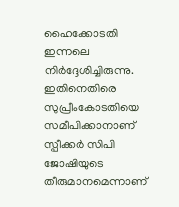ഹൈക്കോടതി ഇന്നലെ നിര്‍ദ്ദേശിച്ചിരുന്നു. ഇതിനെതിരെ സുപ്രീംകോടതിയെ സമീപിക്കാനാണ് സ്പീക്കര്‍ സിപി ജോഷിയുടെ തീരുമാനമെന്നാണ്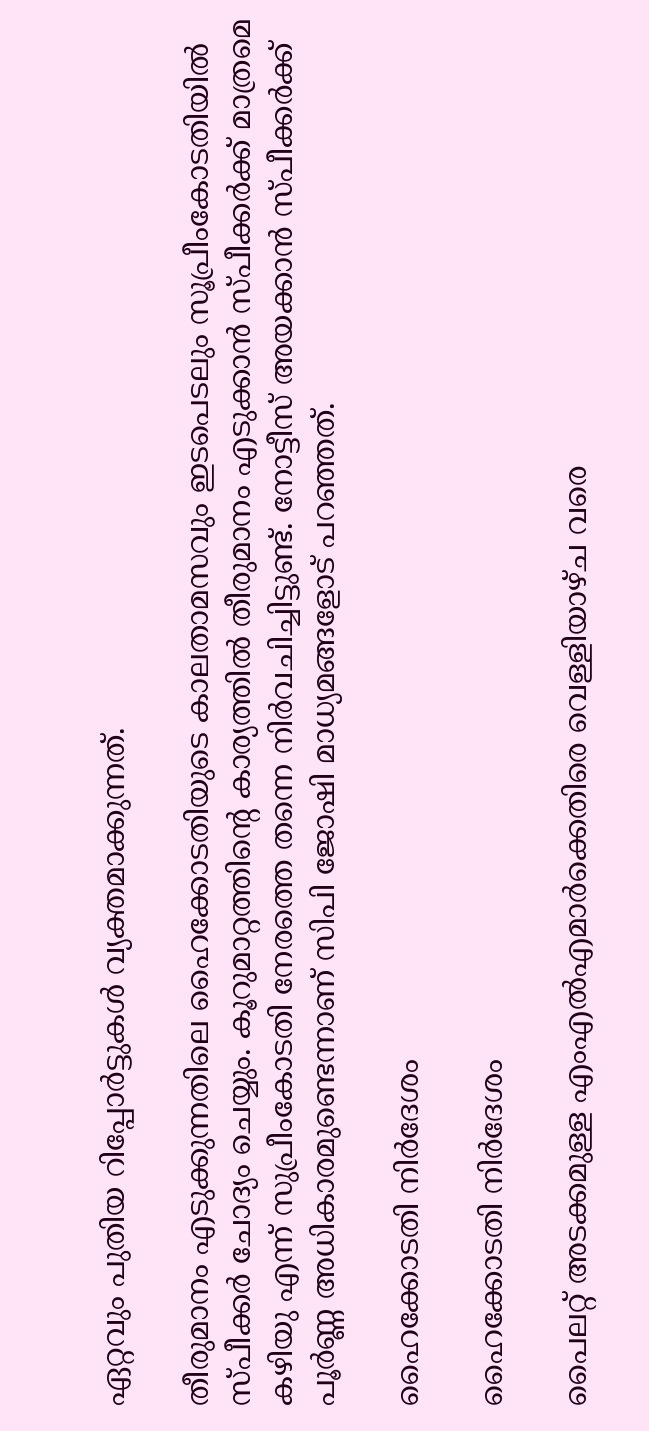ഏറ്റവും പുതിയ റിപ്പോര്‍ട്ടുകള്‍ വ്യക്തമാക്കുന്നത്.

തീരുമാനം എടുക്കുന്നതിലെ ഹൈക്കോടതിയുടെ കാലതാമസവും ഇടപെടലും സൂപ്രീംകോടതിയില്‍ സ്പീക്കര്‍ ചോദ്യം ചെയ്യും. കൂറുമാറ്റത്തിന്‍റെ കാര്യത്തില്‍ തീരുമാനം എടുക്കാന്‍ സ്പീക്കര്‍ക്ക് മാത്രമെ കഴിയു എന്ന് സുപ്രീംകോടതി നേരത്തെ തന്നെ നിര്‍വചിച്ചിട്ടുണ്ട്. നോട്ടീസ് അയക്കാന്‍ സ്പീക്കര്‍ക്ക് പൂര്‍ണ്ണ അധികാരമുണ്ടെന്നാണ് സിപി ജോഷി മാധ്യമങ്ങളോട് പറഞ്ഞത്.

ഹൈക്കോടതി നിര്‍ദേശം

ഹൈക്കോടതി നിര്‍ദേശം

പൈലറ്റ് അടക്കമുള്ള എംഎല്‍എമാര്‍ക്കെതിരെ വെള്ളിയാഴ്ച വരെ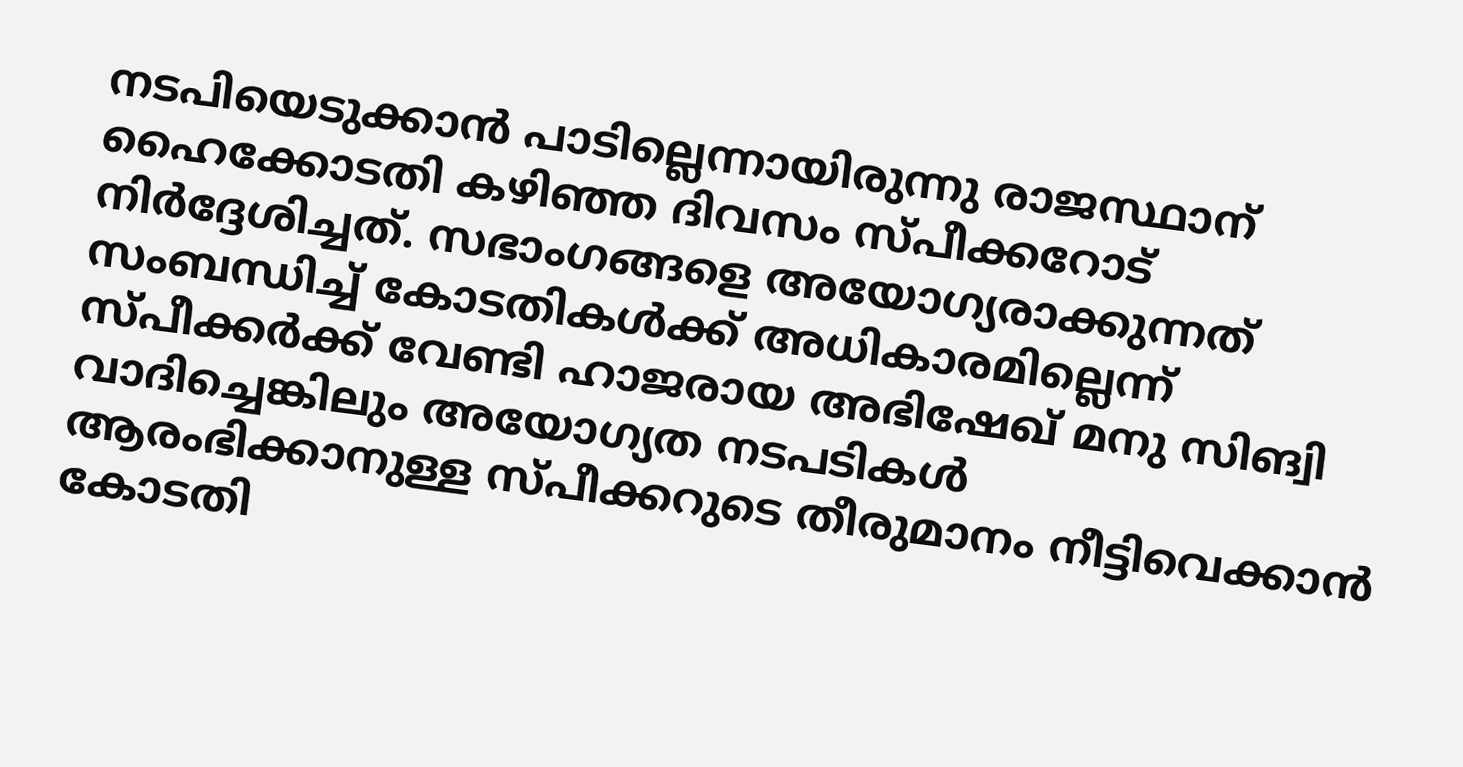നടപിയെടുക്കാന്‍ പാടില്ലെന്നായിരുന്നു രാജസ്ഥാന‍് ഹൈക്കോടതി കഴിഞ്ഞ ദിവസം സ്പീക്കറോട് നിര്‍ദ്ദേശിച്ചത്. സഭാംഗങ്ങളെ അയോഗ്യരാക്കുന്നത് സംബന്ധിച്ച് കോടതികള്‍ക്ക് അധികാരമില്ലെന്ന് സ്പീക്കര്‍ക്ക് വേണ്ടി ഹാജരായ അഭിഷേഖ് മനു സിങ്വി വാദിച്ചെങ്കിലും അയോഗ്യത നടപടികള്‍ ആരംഭിക്കാനുള്ള സ്പീക്കറുടെ തീരുമാനം നീട്ടിവെക്കാന്‍ കോടതി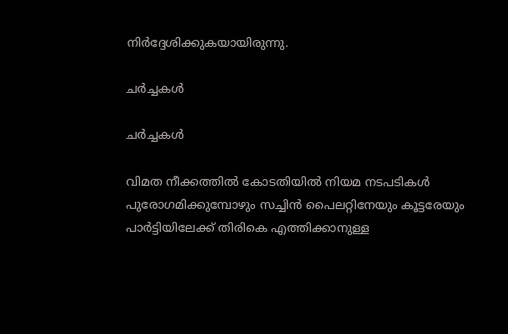നിര്‍ദ്ദേശിക്കുകയായിരുന്നു.

ചര്‍ച്ചകള്‍

ചര്‍ച്ചകള്‍

വിമത നീക്കത്തില്‍ കോടതിയില്‍ നിയമ നടപടികള്‍ പുരോഗമിക്കുമ്പോഴും സച്ചിന്‍ പൈലറ്റിനേയും കൂട്ടരേയും പാര്‍ട്ടിയിലേക്ക് തിരികെ എത്തിക്കാനുള്ള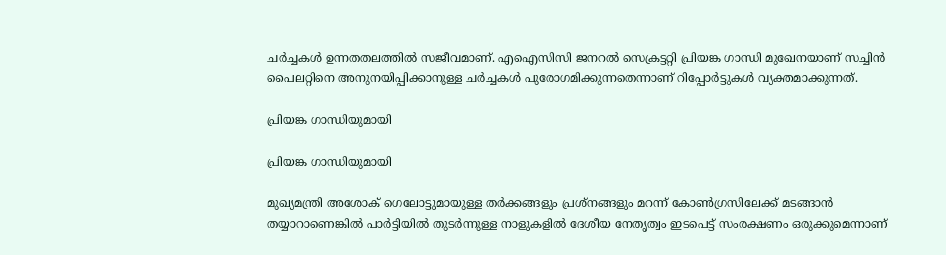ചര്‍ച്ചകള്‍ ഉന്നതതലത്തില്‍ സജീവമാണ്. എഐസിസി ജനറല്‍ സെക്രട്ടറ്റി പ്രിയങ്ക ഗാന്ധി മുഖേനയാണ് സച്ചിന്‍ പൈലറ്റിനെ അനുനയിപ്പിക്കാനുള്ള ചര്‍ച്ചകള്‍ പുരോഗമിക്കുന്നതെന്നാണ് റിപ്പോര്‍ട്ടുകള്‍ വ്യക്തമാക്കുന്നത്.

പ്രിയങ്ക ഗാന്ധിയുമായി

പ്രിയങ്ക ഗാന്ധിയുമായി

മുഖ്യമന്ത്രി അശോക് ഗെലോട്ടുമായുള്ള തര്‍ക്കങ്ങളും പ്രശ്നങ്ങളും മറന്ന് കോണ്‍ഗ്രസിലേക്ക് മടങ്ങാന്‍ തയ്യാറാണെങ്കില്‍ പാര്‍ട്ടിയില്‍ തുടര്‍ന്നുള്ള നാളുകളില്‍ ദേശീയ നേതൃത്വം ഇടപെട്ട് സംരക്ഷണം ഒരുക്കുമെന്നാണ്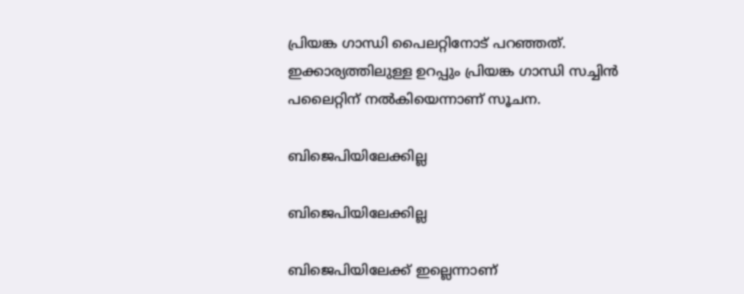പ്രിയങ്ക ഗാന്ധി പൈലറ്റിനോട് പറഞ്ഞത്. ഇക്കാര്യത്തിലുള്ള ഉറപ്പും പ്രിയങ്ക ഗാന്ധി സച്ചിന്‍ പലൈറ്റിന് നല്‍കിയെന്നാണ് സൂചന.

ബിജെപിയിലേക്കില്ല

ബിജെപിയിലേക്കില്ല

ബിജെപിയിലേക്ക് ഇല്ലെന്നാണ്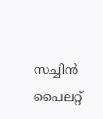സച്ചിന്‍ പൈലറ്റ്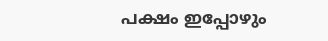പക്ഷം ഇപ്പോഴും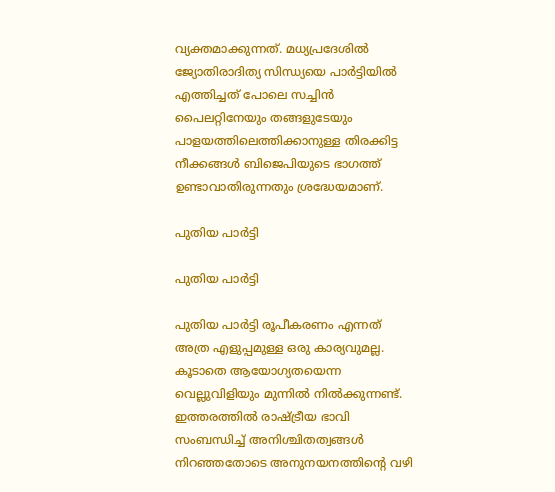വ്യക്തമാക്കുന്നത്. മധ്യപ്രദേശില്‍ ജ്യോതിരാദിത്യ സിന്ധ്യയെ പാര്‍ട്ടിയില്‍ എത്തിച്ചത് പോലെ സച്ചിന്‍ പൈലറ്റിനേയും തങ്ങളുടേയും പാളയത്തിലെത്തിക്കാനുള്ള തിരക്കിട്ട നീക്കങ്ങള്‍ ബിജെപിയുടെ ഭാഗത്ത് ഉണ്ടാവാതിരുന്നതും ശ്രദ്ധേയമാണ്.

പുതിയ പാര്‍ട്ടി

പുതിയ പാര്‍ട്ടി

പുതിയ പാര്‍ട്ടി രൂപീകരണം എന്നത് അത്ര എളുപ്പമുള്ള ഒരു കാര്യവുമല്ല. കൂടാതെ ആയോഗ്യതയെന്ന വെല്ലുവിളിയും മുന്നില്‍ നില്‍ക്കുന്നണ്ട്. ഇത്തരത്തില്‍ രാഷ്ട്രീയ ഭാവി സംബന്ധിച്ച് അനിശ്ചിതത്വങ്ങള്‍ നിറഞ്ഞതോടെ അനുനയനത്തിന്‍റെ വഴി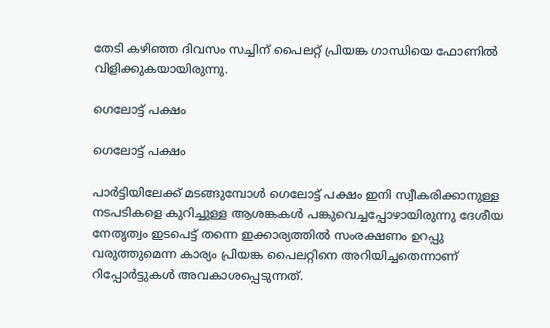തേടി കഴിഞ്ഞ ദിവസം സച്ചിന‍് പൈലറ്റ് പ്രിയങ്ക ഗാന്ധിയെ ഫോണില്‍ വിളിക്കുകയായിരുന്നു.

ഗെലോട്ട് പക്ഷം

ഗെലോട്ട് പക്ഷം

പാര്‍ട്ടിയിലേക്ക് മടങ്ങുമ്പോള്‍ ഗെലോട്ട് പക്ഷം ഇനി സ്വീകരിക്കാനുള്ള നടപടികളെ കുറിച്ചുള്ള ആശങ്കകള്‍ പങ്കുവെച്ചപ്പോഴായിരുന്നു ദേശീയ നേതൃത്വം ഇടപെട്ട് തന്നെ ഇക്കാര്യത്തില്‍ സംരക്ഷണം ഉറപ്പു വരുത്തുമെന്ന കാര്യം പ്രിയങ്ക പൈലറ്റിനെ അറിയിച്ചതെന്നാണ് റിപ്പോര്‍ട്ടുകള്‍ അവകാശപ്പെടുന്നത്.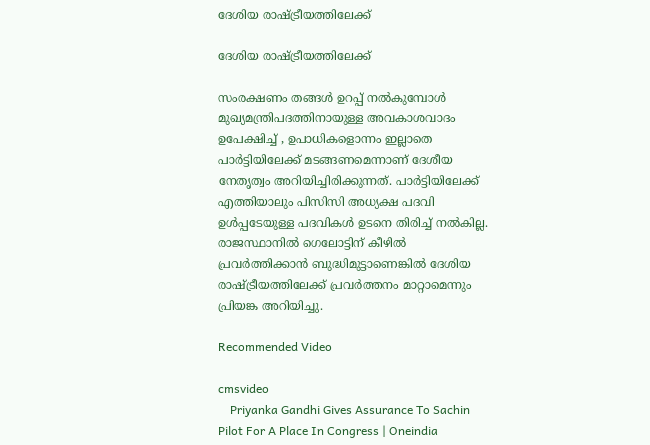ദേശിയ രാഷ്ട്രീയത്തിലേക്ക്

ദേശിയ രാഷ്ട്രീയത്തിലേക്ക്

സംരക്ഷണം തങ്ങള്‍ ഉറപ്പ് നല്‍കുമ്പോള്‍ മുഖ്യമന്ത്രിപദത്തിനായുള്ള അവകാശവാദം ഉപേക്ഷിച്ച് , ഉപാധികളൊന്നം ഇല്ലാതെ പാര്‍ട്ടിയിലേക്ക് മടങ്ങണമെന്നാണ് ദേശീയ നേതൃത്വം അറിയിച്ചിരിക്കുന്നത്. പാര്‍ട്ടിയിലേക്ക് എത്തിയാലും പിസിസി അധ്യക്ഷ പദവി ഉള്‍പ്പടേയുള്ള പദവികള്‍ ഉടനെ തിരിച്ച് നല്‍കില്ല. രാജസ്ഥാനില്‍ ഗെലോട്ടിന് കീഴില്‍ പ്രവര്‍ത്തിക്കാന്‍ ബുദ്ധിമുട്ടാണെങ്കില്‍ ദേശിയ രാഷ്ട്രീയത്തിലേക്ക് പ്രവര്‍ത്തനം മാറ്റാമെന്നും പ്രിയങ്ക അറിയിച്ചു.

Recommended Video

cmsvideo
    Priyanka Gandhi Gives Assurance To Sachin Pilot For A Place In Congress | Oneindia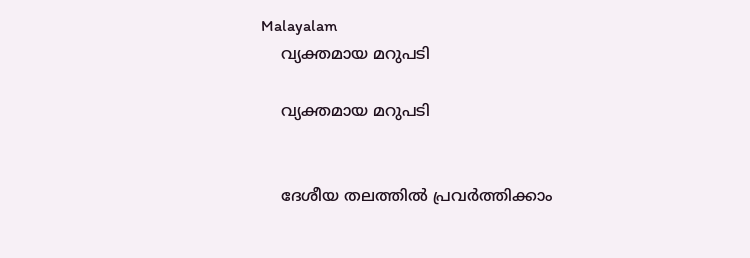Malayalam
    വ്യക്തമായ മറുപടി

    വ്യക്തമായ മറുപടി


    ദേശീയ തലത്തില്‍ പ്രവര്‍ത്തിക്കാം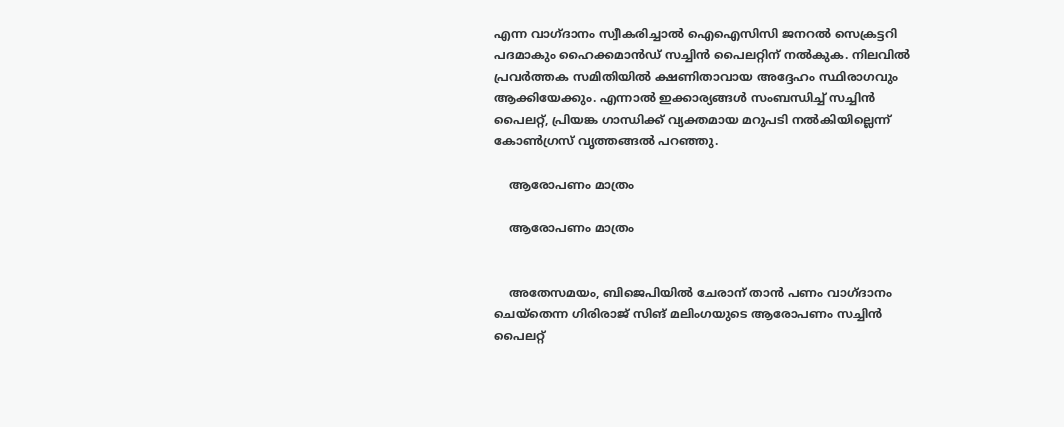എന്ന വാഗ്ദാനം സ്വീകരിച്ചാല്‍ ഐഐസിസി ജനറല്‍ സെക്രട്ടറി പദമാകും ഹൈക്കമാന്‍ഡ് സച്ചിന്‍ പൈലറ്റിന് നല്‍കുക. നിലവില്‍ പ്രവര്‍ത്തക സമിതിയില്‍ ക്ഷണിതാവായ അദ്ദേഹം സ്ഥിരാഗവും ആക്കിയേക്കും. എന്നാല്‍ ഇക്കാര്യങ്ങള്‍ സംബന്ധിച്ച് സച്ചിന്‍ പൈലറ്റ്, പ്രിയങ്ക ഗാന്ധിക്ക് വ്യക്തമായ മറുപടി നല്‍കിയില്ലെന്ന് കോണ്‍ഗ്രസ് വൃത്തങ്ങല്‍ പറഞ്ഞു.

    ആരോപണം മാത്രം

    ആരോപണം മാത്രം


    അതേസമയം, ബിജെപിയില്‍ ചേരാന‍് താന്‍ പണം വാഗ്ദാനം ചെയ്തെന്ന ഗിരിരാജ് സിങ് മലിംഗയുടെ ആരോപണം സച്ചിന്‍ പൈലറ്റ്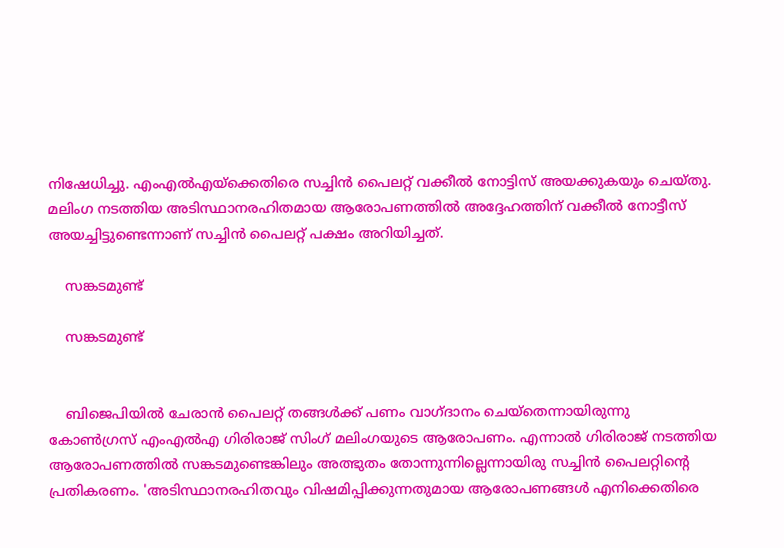നിഷേധിച്ചു. എംഎല്‍എയ്ക്കെതിരെ സച്ചിന്‍ പൈലറ്റ് വക്കീല്‍ നോട്ടിസ് അയക്കുകയും ചെയ്തു. മലിംഗ നടത്തിയ അടിസ്ഥാനരഹിതമായ ആരോപണത്തില്‍ അദ്ദേഹത്തിന് വക്കീല്‍ നോട്ടീസ് അയച്ചിട്ടുണ്ടെന്നാണ് സച്ചിന്‍ പൈലറ്റ് പക്ഷം അറിയിച്ചത്.

    സങ്കടമുണ്ട്

    സങ്കടമുണ്ട്


    ബിജെപിയില്‍ ചേരാന്‍ പൈലറ്റ് തങ്ങള്‍ക്ക് പണം വാഗ്ദാനം ചെയ്തെന്നായിരുന്നു കോണ്‍ഗ്രസ് എംഎല്‍എ ഗിരിരാജ് സിംഗ് മലിംഗയുടെ ആരോപണം. എന്നാല്‍ ഗിരിരാജ് നടത്തിയ ആരോപണത്തില്‍ സങ്കടമുണ്ടെങ്കിലും അത്ഭുതം തോന്നുന്നില്ലെന്നായിരു സച്ചിന്‍ പൈലറ്റിന്‍റെ പ്രതികരണം. 'അടിസ്ഥാനരഹിതവും വിഷമിപ്പിക്കുന്നതുമായ ആരോപണങ്ങള്‍ എനിക്കെതിരെ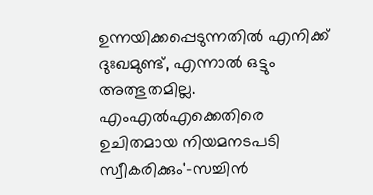ഉന്നയിക്കപ്പെടുന്നതില്‍ എനിക്ക് ദുഃഖമുണ്ട്, എന്നാല്‍ ഒട്ടും അത്ഭുതമില്ല. എംഎല്‍എക്കെതിരെ ഉചിതമായ നിയമനടപടി സ്വീകരിക്കും'-സച്ചിന്‍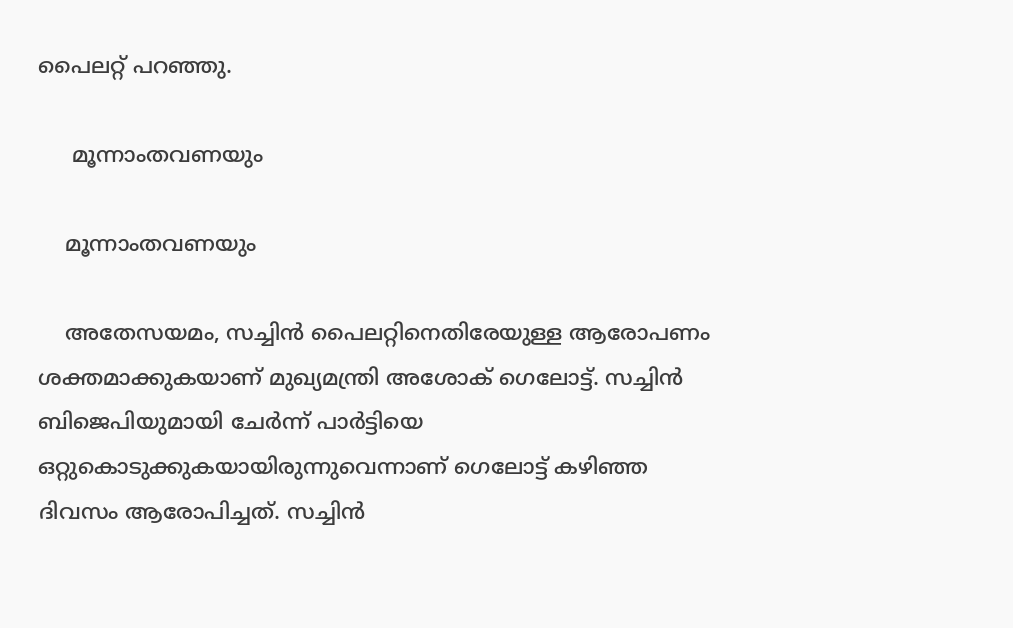പൈലറ്റ് പറഞ്ഞു.

     മൂന്നാംതവണയും

    മൂന്നാംതവണയും

    അതേസയമം, സച്ചിന്‍ പൈലറ്റിനെതിരേയുള്ള ആരോപണം ശക്തമാക്കുകയാണ് മുഖ്യമന്ത്രി അശോക് ഗെലോട്ട്. സച്ചിന്‍ ബിജെപിയുമായി ചേര്‍ന്ന് പാര്‍ട്ടിയെ ഒറ്റുകൊടുക്കുകയായിരുന്നുവെന്നാണ് ഗെലോട്ട് കഴിഞ്ഞ ദിവസം ആരോപിച്ചത്. സച്ചിന്‍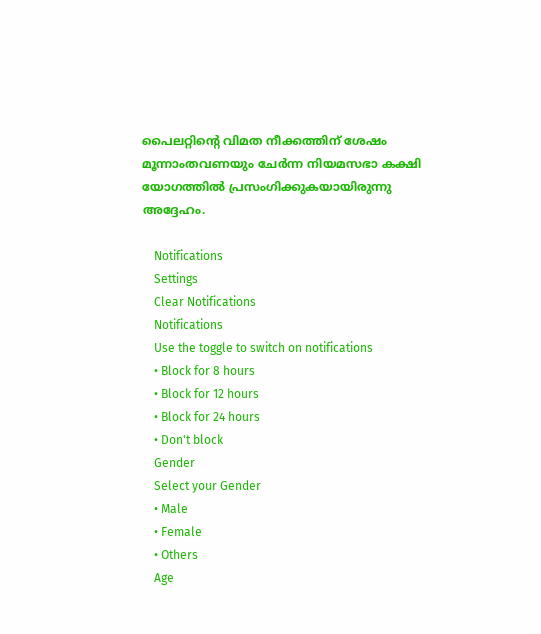പൈലറ്റിന്‍റെ വിമത നീക്കത്തിന് ശേഷം മൂന്നാംതവണയും ചേര്‍ന്ന നിയമസഭാ കക്ഷി യോഗത്തില്‍ പ്രസംഗിക്കുകയായിരുന്നു അദ്ദേഹം.

    Notifications
    Settings
    Clear Notifications
    Notifications
    Use the toggle to switch on notifications
    • Block for 8 hours
    • Block for 12 hours
    • Block for 24 hours
    • Don't block
    Gender
    Select your Gender
    • Male
    • Female
    • Others
    Age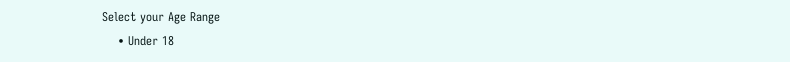Select your Age Range
    • Under 18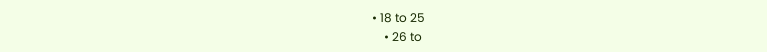• 18 to 25
    • 26 to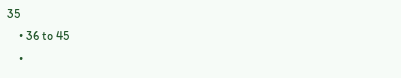35
    • 36 to 45
    •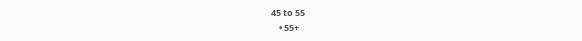45 to 55
    • 55+